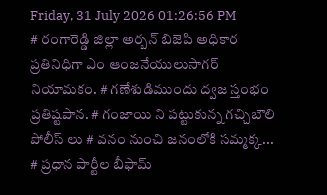Friday, 31 July 2026 01:26:56 PM
# రంగారెడ్డి జిల్లా అర్బన్ బిజెపి అధికార ప్రతినిధిగా ఎం ఆంజనేయులుసాగర్ నియామకం. # గణేశుడిముందు ద్వజ స్తంభం ప్రతిష్టపాన. # గంజాయి ని పట్టుకున్న గచ్చిబౌలి పోలీస్ లు # వనం నుంచి జనంలోకి సమ్మక్క... # ప్రధాన పార్టీల బీఫామ్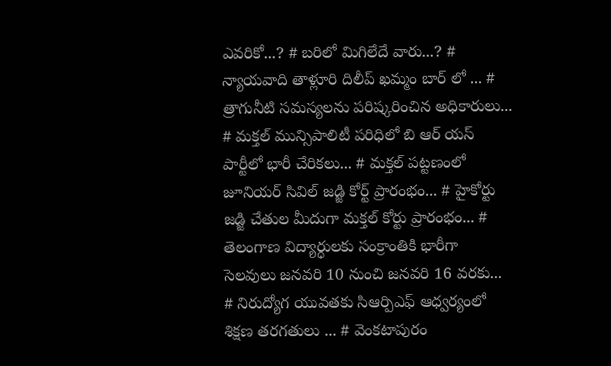ఎవరికో...? # బరిలో మిగిలేదే వారు...? # న్యాయవాది తాళ్లూరి దిలీప్ ఖమ్మం బార్ లో ... # త్రాగునీటి సమస్యలను పరిష్కరించిన అధికారులు... # మక్తల్ మున్సిపాలిటీ పరిధిలో బి ఆర్ యస్ పార్టీలో భారీ చేరికలు... # మక్తల్ పట్టణంలో జూనియర్ సివిల్ జడ్జి కోర్ట్ ప్రారంభం... # హైకోర్టు జడ్జి చేతుల మీదుగా మక్తల్ కోర్టు ప్రారంభం... # తెలంగాణ విద్యార్ధులకు సంక్రాంతికి భారీగా సెలవులు జనవరి 10 నుంచి జనవరి 16 వరకు... # నిరుద్యోగ యువతకు సిఆర్పిఎఫ్ ఆధ్వర్యంలో శిక్షణ తరగతులు ... # వెంకటాపురం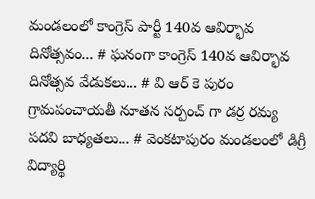మండలంలో కాంగ్రెస్ పార్టీ 140వ ఆవిర్భావ దినోత్సవం... # ఘనంగా కాంగ్రెస్ 140వ ఆవిర్భావ దినోత్సవ వేడుకలు... # వి ఆర్ కె పురం గ్రామపంచాయతీ నూతన సర్పంచ్ గా డర్ర రమ్య పదవి బాధ్యతలు... # వెంకటాపురం మండలంలో డిగ్రీ విద్యార్థి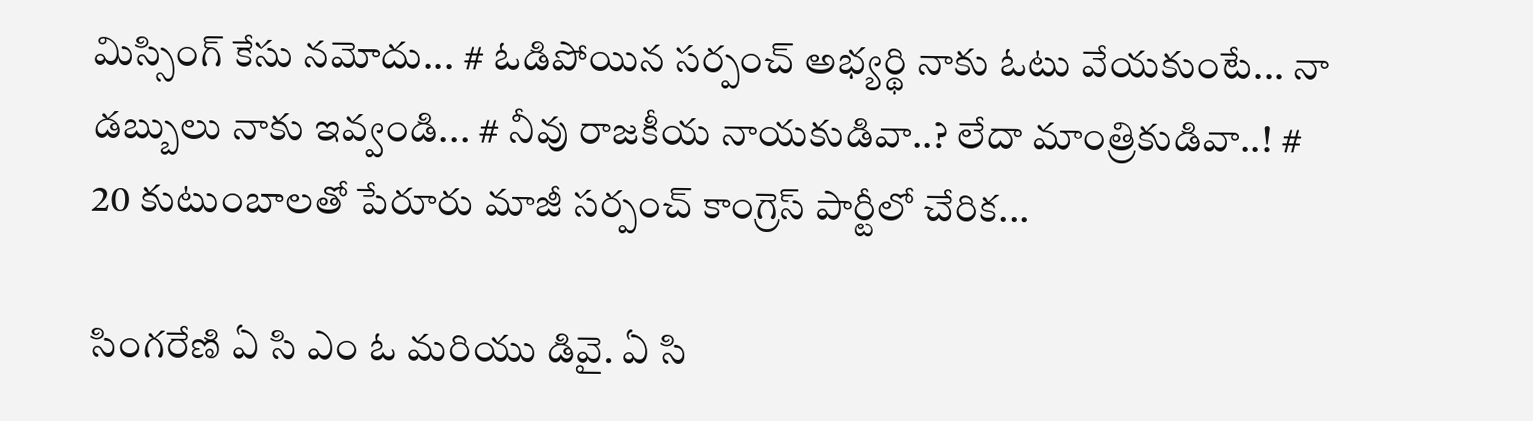మిస్సింగ్ కేసు నమోదు... # ఓడిపోయిన సర్పంచ్ అభ్యర్థి నాకు ఓటు వేయకుంటే... నా డబ్బులు నాకు ఇవ్వండి... # నీవు రాజకీయ నాయకుడివా..? లేదా మాంత్రికుడివా..! # 20 కుటుంబాలతో పేరూరు మాజీ సర్పంచ్ కాంగ్రెస్ పార్టీలో చేరిక...

సింగరేణి ఏ సి ఎం ఓ మరియు డివై. ఏ సి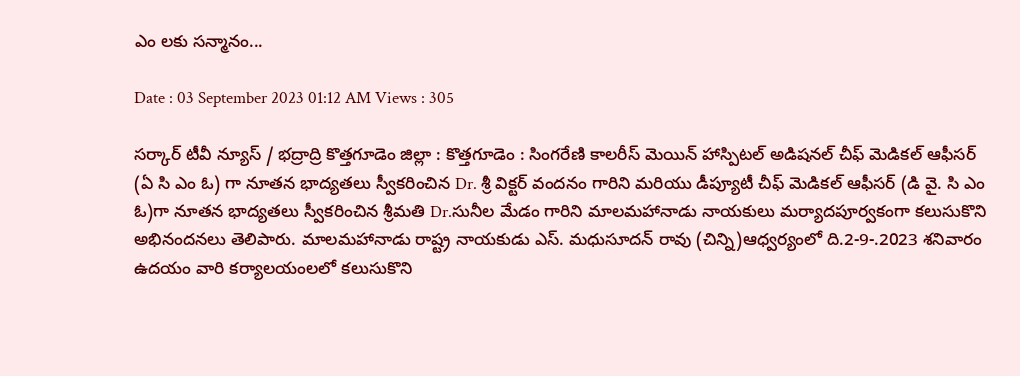ఎం లకు సన్మానం...

Date : 03 September 2023 01:12 AM Views : 305

సర్కార్ టీవీ న్యూస్ / భద్రాద్రి కొత్తగూడెం జిల్లా : కొత్తగూడెం : సింగరేణి కాలరీస్ మెయిన్ హాస్పిటల్ అడిషనల్ చీఫ్ మెడికల్ ఆఫీసర్ (ఏ సి ఎం ఓ) గా నూతన భాద్యతలు స్వీకరించిన Dr. శ్రీ విక్టర్ వందనం గారిని మరియు డీప్యూటీ చీఫ్ మెడికల్ ఆఫీసర్ (డి వై. సి ఎం ఓ)గా నూతన భాద్యతలు స్వీకరించిన శ్రీమతి Dr.సునీల మేడం గారిని మాలమహానాడు నాయకులు మర్యాదపూర్వకంగా కలుసుకొని అభినందనలు తెలిపారు. మాలమహానాడు రాష్ట్ర నాయకుడు ఎస్. మధుసూదన్ రావు (చిన్ని)ఆధ్వర్యంలో ది.2-9-.2023 శనివారం ఉదయం వారి కర్యాలయంలలో కలుసుకొని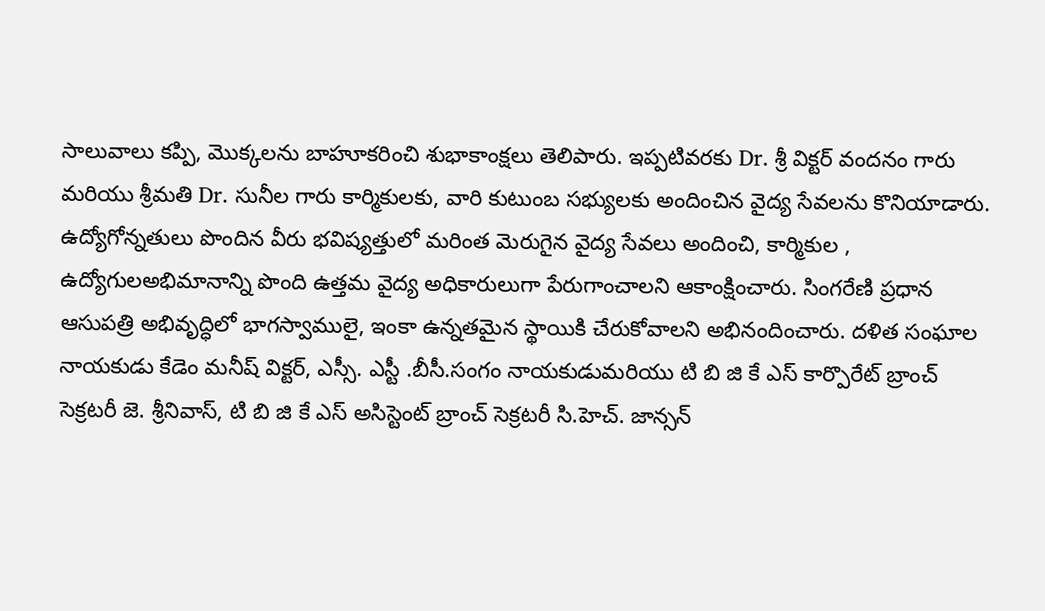సాలువాలు కప్పి, మొక్కలను బాహూకరించి శుభాకాంక్షలు తెలిపారు. ఇప్పటివరకు Dr. శ్రీ విక్టర్ వందనం గారు మరియు శ్రీమతి Dr. సునీల గారు కార్మికులకు, వారి కుటుంబ సభ్యులకు అందించిన వైద్య సేవలను కొనియాడారు. ఉద్యోగోన్నతులు పొందిన వీరు భవిష్యత్తులో మరింత మెరుగైన వైద్య సేవలు అందించి, కార్మికుల , ఉద్యోగులఅభిమానాన్ని పొంది ఉత్తమ వైద్య అధికారులుగా పేరుగాంచాలని ఆకాంక్షించారు. సింగరేణి ప్రధాన ఆసుపత్రి అభివృద్ధిలో భాగస్వాములై, ఇంకా ఉన్నతమైన స్థాయికి చేరుకోవాలని అభినందించారు. దళిత సంఘాల నాయకుడు కేడెం మనీష్ విక్టర్, ఎస్సీ. ఎస్టీ .బీసీ.సంగం నాయకుడుమరియు టి బి జి కే ఎస్ కార్పొరేట్ బ్రాంచ్ సెక్రటరీ జె. శ్రీనివాస్, టి బి జి కే ఎస్ అసిస్టెంట్ బ్రాంచ్ సెక్రటరీ సి.హెచ్. జాన్సన్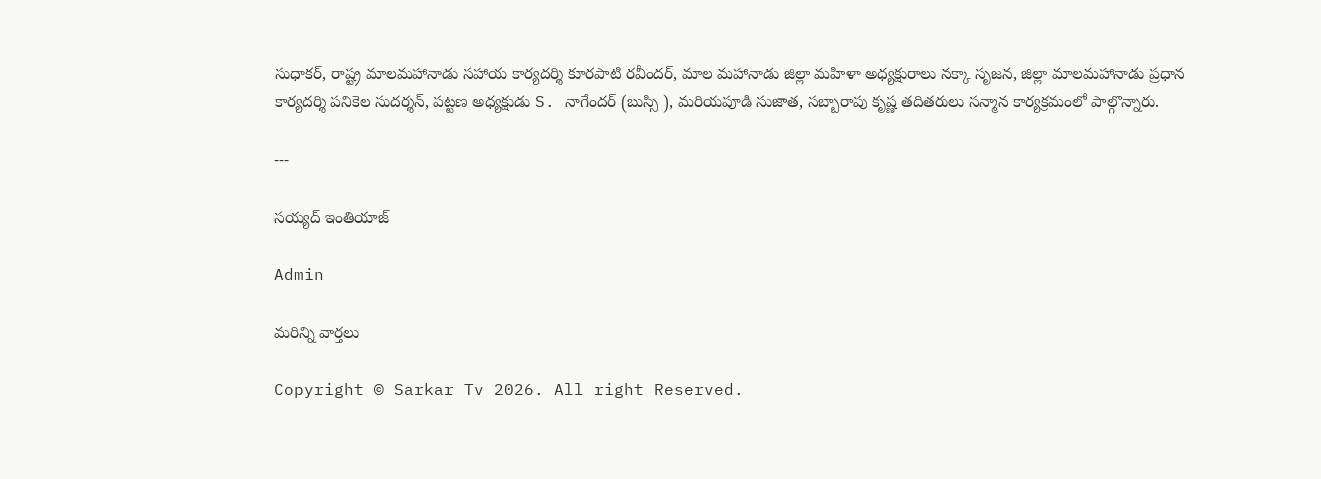సుధాకర్, రాష్ట్ర మాలమహానాడు సహాయ కార్యదర్శి కూరపాటి రవీందర్, మాల మహానాడు జిల్లా మహిళా అధ్యక్షురాలు నక్కా సృజన, జిల్లా మాలమహానాడు ప్రధాన కార్యదర్శి పనికెల సుదర్శన్, పట్టణ అధ్యక్షుడు S. నాగేందర్ (బుస్సి ), మరియపూడి సుజాత, సబ్బారాపు కృష్ణ తదితరులు సన్మాన కార్యక్రమంలో పాల్గొన్నారు.

---

సయ్యద్ ఇంతియాజ్

Admin

మరిన్ని వార్తలు

Copyright © Sarkar Tv 2026. All right Reserved.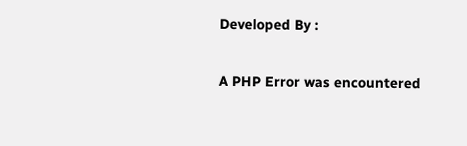Developed By :

A PHP Error was encountered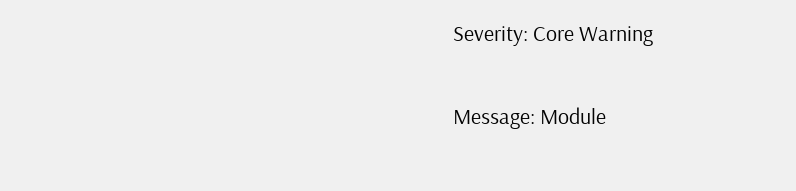Severity: Core Warning

Message: Module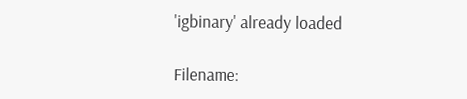'igbinary' already loaded

Filename: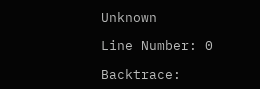Unknown

Line Number: 0

Backtrace: